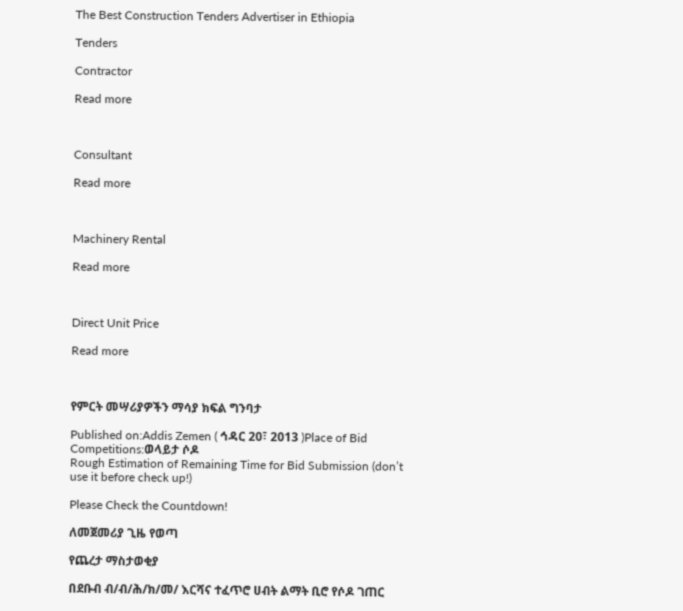The Best Construction Tenders Advertiser in Ethiopia

Tenders

Contractor

Read more



Consultant

Read more



Machinery Rental

Read more



Direct Unit Price

Read more



የምርት መሣሪያዎችን ማሳያ ክፍል ግንባታ

Published on:Addis Zemen ( ኅዳር 20፣ 2013 )Place of Bid Competitions:ወላይታ ሶዶ
Rough Estimation of Remaining Time for Bid Submission (don’t use it before check up!)

Please Check the Countdown!

ለመጀመሪያ ጊዜ የወጣ

የጨረታ ማስታወቂያ

በደቡብ ብ/ብ/ሕ/ክ/መ/ እርሻና ተፈጥሮ ሀብት ልማት ቢሮ የሶዶ ገጠር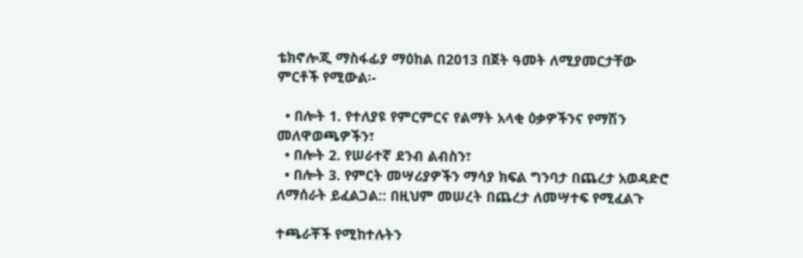ቴክኖሎጂ ማስፋፊያ ማዕከል በ2013 በጀት ዓመት ለሚያመርታቸው ምርቶች የሚውል፡-

  • በሎት 1. የተለያዩ የምርምርና የልማት አላቂ ዕቃዎችንና የማሽን መለዋወጫዎችን፣
  • በሎት 2. የሠራተኛ ደንብ ልብስን፣
  • በሎት 3. የምርት መሣሪያዎችን ማሳያ ክፍል ግንባታ በጨረታ አወዳድሮ ለማሰራት ይፈልጋል:: በዚህም መሠረት በጨረታ ለመሣተፍ የሚፈልጉ

ተጫራቾች የሚከተሉትን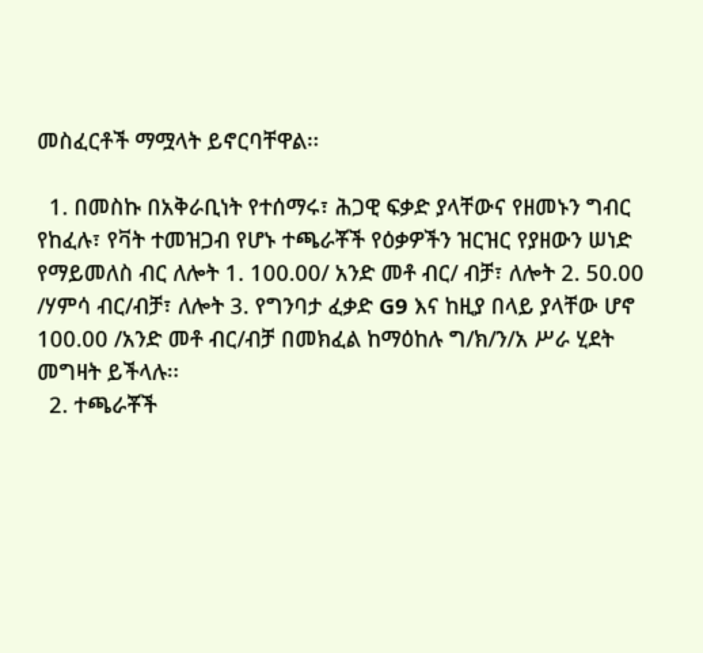መስፈርቶች ማሟላት ይኖርባቸዋል፡፡

  1. በመስኩ በአቅራቢነት የተሰማሩ፣ ሕጋዊ ፍቃድ ያላቸውና የዘመኑን ግብር የከፈሉ፣ የቫት ተመዝጋብ የሆኑ ተጫራቾች የዕቃዎችን ዝርዝር የያዘውን ሠነድ የማይመለስ ብር ለሎት 1. 100.00/ አንድ መቶ ብር/ ብቻ፣ ለሎት 2. 50.00 /ሃምሳ ብር/ብቻ፣ ለሎት 3. የግንባታ ፈቃድ G9 እና ከዚያ በላይ ያላቸው ሆኖ 100.00 /አንድ መቶ ብር/ብቻ በመክፈል ከማዕከሉ ግ/ክ/ን/አ ሥራ ሂደት መግዛት ይችላሉ፡፡
  2. ተጫራቾች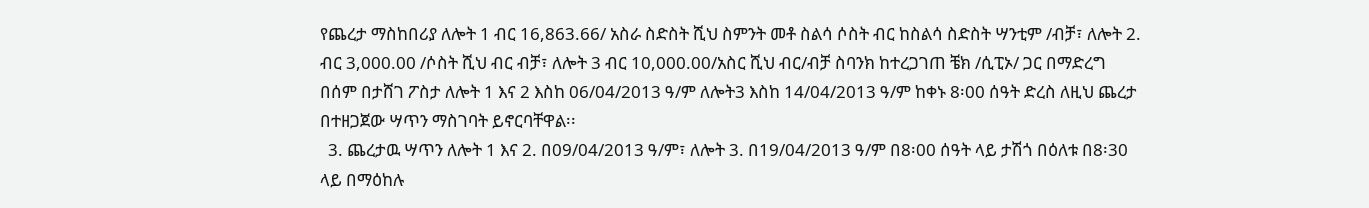የጨረታ ማስከበሪያ ለሎት 1 ብር 16,863.66/ አስራ ስድስት ሺህ ስምንት መቶ ስልሳ ሶስት ብር ከስልሳ ስድስት ሣንቲም /ብቻ፣ ለሎት 2. ብር 3,000.00 /ሶስት ሺህ ብር ብቻ፣ ለሎት 3 ብር 10,000.00/አስር ሺህ ብር/ብቻ ስባንክ ከተረጋገጠ ቼክ /ሲፒኦ/ ጋር በማድረግ በሰም በታሸገ ፖስታ ለሎት 1 እና 2 እስከ 06/04/2013 ዓ/ም ለሎት3 እስከ 14/04/2013 ዓ/ም ከቀኑ 8፡00 ሰዓት ድረስ ለዚህ ጨረታ በተዘጋጀው ሣጥን ማስገባት ይኖርባቸዋል፡፡
  3. ጨረታዉ ሣጥን ለሎት 1 እና 2. በ09/04/2013 ዓ/ም፣ ለሎት 3. በ19/04/2013 ዓ/ም በ8፡00 ሰዓት ላይ ታሽጎ በዕለቱ በ8፡30 ላይ በማዕከሉ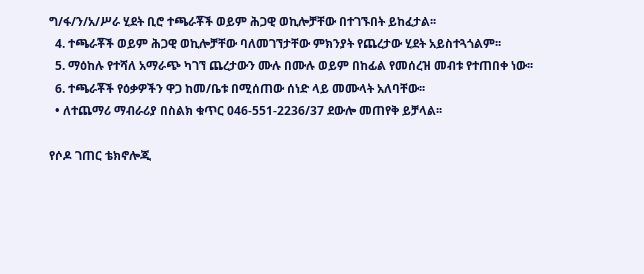ግ/ፋ/ን/አ/ሥራ ሂደት ቢሮ ተጫራቾች ወይም ሕጋዊ ወኪሎቻቸው በተገኙበት ይከፈታል፡፡
  4. ተጫራቾች ወይም ሕጋዊ ወኪሎቻቸው ባለመገኘታቸው ምክንያት የጨረታው ሂደት አይስተጓጎልም፡፡
  5. ማዕከሉ የተሻለ አማራጭ ካገኘ ጨረታውን ሙሉ በሙሉ ወይም በከፊል የመሰረዝ መብቱ የተጠበቀ ነው፡፡
  6. ተጫራቾች የዕቃዎችን ዋጋ ከመ/ቤቱ በሚሰጠው ሰነድ ላይ መሙላት አለባቸው፡፡
  • ለተጨማሪ ማብራሪያ በስልክ ቁጥር 046-551-2236/37 ደውሎ መጠየቅ ይቻላል፡፡

የሶዶ ገጠር ቴክኖሎጂ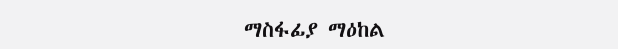ማስፋፊያ ማዕከል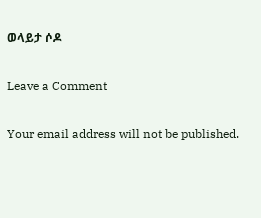ወላይታ ሶዶ

Leave a Comment

Your email address will not be published.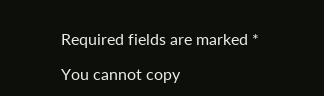Required fields are marked *

You cannot copy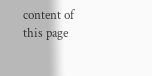content of this page